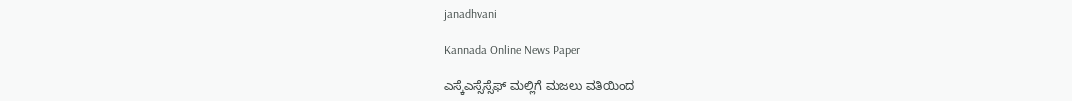janadhvani

Kannada Online News Paper

ಎಸ್ಕೆಎಸ್ಸೆಸ್ಸೆಫ್ ಮಲ್ಲಿಗೆ ಮಜಲು ವತಿಯಿಂದ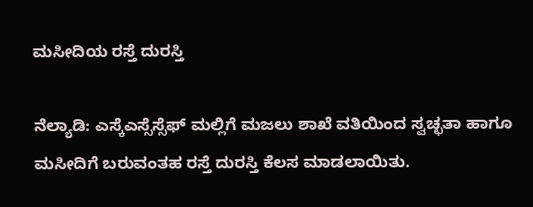ಮಸೀದಿಯ ರಸ್ತೆ ದುರಸ್ತಿ

ನೆಲ್ಯಾಡಿ: ಎಸ್ಕೆಎಸ್ಸೆಸ್ಸೆಫ್ ಮಲ್ಲಿಗೆ ಮಜಲು ಶಾಖೆ ವತಿಯಿಂದ ಸ್ವಚ್ಛತಾ ಹಾಗೂ ಮಸೀದಿಗೆ ಬರುವಂತಹ ರಸ್ತೆ ದುರಸ್ತಿ ಕೆಲಸ ಮಾಡಲಾಯಿತು.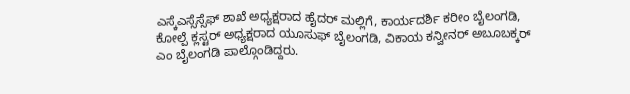ಎಸ್ಕೆಎಸ್ಸೆಸ್ಸೆಫ್ ಶಾಖೆ ಅಧ್ಯಕ್ಷರಾದ ಹೈದರ್ ಮಲ್ಲಿಗೆ, ಕಾರ್ಯದರ್ಶಿ ಕರೀಂ ಬೈಲಂಗಡಿ, ಕೋಲ್ಪೆ ಕ್ಲಸ್ಟರ್ ಅಧ್ಯಕ್ಷರಾದ ಯೂಸುಫ್ ಬೈಲಂಗಡಿ, ವಿಕಾಯ ಕನ್ವೀನರ್ ಅಬೂಬಕ್ಕರ್ ಎಂ ಬೈಲಂಗಡಿ ಪಾಲ್ಗೊಂಡಿದ್ದರು.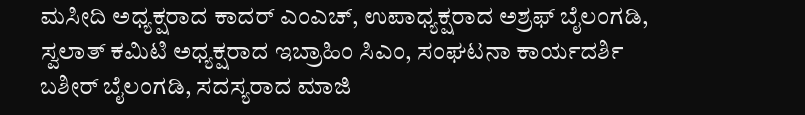ಮಸೀದಿ ಅಧ್ಯಕ್ಷರಾದ ಕಾದರ್ ಎಂಎಚ್, ಉಪಾಧ್ಯಕ್ಷರಾದ ಅಶ್ರಫ್ ಬೈಲಂಗಡಿ, ಸ್ವಲಾತ್ ಕಮಿಟಿ ಅಧ್ಯಕ್ಷರಾದ ಇಬ್ರಾಹಿಂ ಸಿಎಂ, ಸಂಘಟನಾ ಕಾರ್ಯದರ್ಶಿ ಬಶೀರ್ ಬೈಲಂಗಡಿ, ಸದಸ್ಯರಾದ ಮಾಜಿ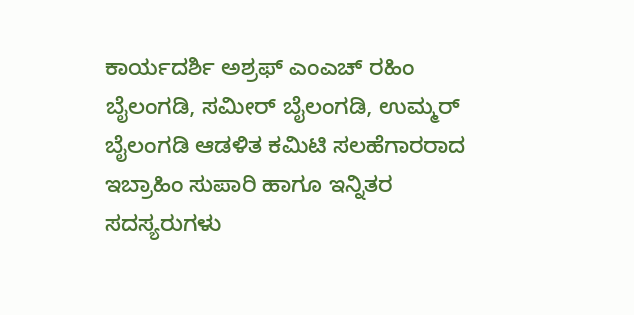ಕಾರ್ಯದರ್ಶಿ ಅಶ್ರಫ್ ಎಂಎಚ್ ರಹಿಂ ಬೈಲಂಗಡಿ, ಸಮೀರ್ ಬೈಲಂಗಡಿ, ಉಮ್ಮರ್ ಬೈಲಂಗಡಿ ಆಡಳಿತ ಕಮಿಟಿ ಸಲಹೆಗಾರರಾದ ಇಬ್ರಾಹಿಂ ಸುಪಾರಿ ಹಾಗೂ ಇನ್ನಿತರ ಸದಸ್ಯರುಗಳು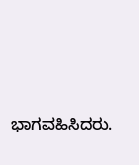ಭಾಗವಹಿಸಿದರು.